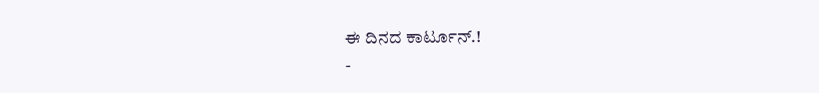ಈ ದಿನದ ಕಾರ್ಟೂನ್.!
-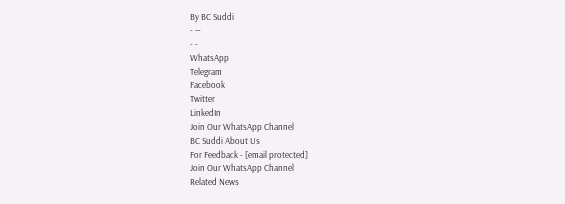By BC Suddi
- —
- -
WhatsApp
Telegram
Facebook
Twitter
LinkedIn
Join Our WhatsApp Channel
BC Suddi About Us
For Feedback - [email protected]
Join Our WhatsApp Channel
Related News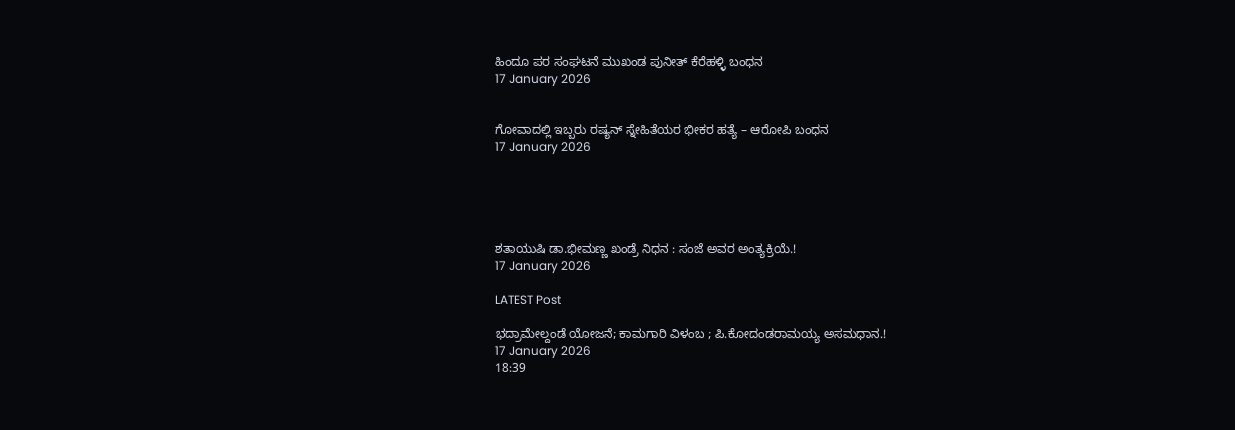ಹಿಂದೂ ಪರ ಸಂಘಟನೆ ಮುಖಂಡ ಪುನೀತ್ ಕೆರೆಹಳ್ಳಿ ಬಂಧನ
17 January 2026


ಗೋವಾದಲ್ಲಿ ಇಬ್ಬರು ರಷ್ಯನ್ ಸ್ನೇಹಿತೆಯರ ಭೀಕರ ಹತ್ಯೆ – ಆರೋಪಿ ಬಂಧನ
17 January 2026





ಶತಾಯುಷಿ ಡಾ.ಭೀಮಣ್ಣ ಖಂಡ್ರೆ ನಿಧನ : ಸಂಜೆ ಅವರ ಅಂತ್ಯಕ್ರಿಯೆ.!
17 January 2026

LATEST Post

ಭದ್ರಾಮೇಲ್ದಂಡೆ ಯೋಜನೆ; ಕಾಮಗಾರಿ ವಿಳಂಬ ; ಪಿ.ಕೋದಂಡರಾಮಯ್ಯ ಅಸಮಧಾನ.!
17 January 2026
18:39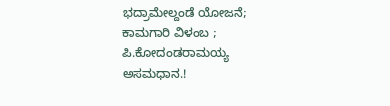ಭದ್ರಾಮೇಲ್ದಂಡೆ ಯೋಜನೆ; ಕಾಮಗಾರಿ ವಿಳಂಬ ; ಪಿ.ಕೋದಂಡರಾಮಯ್ಯ ಅಸಮಧಾನ.!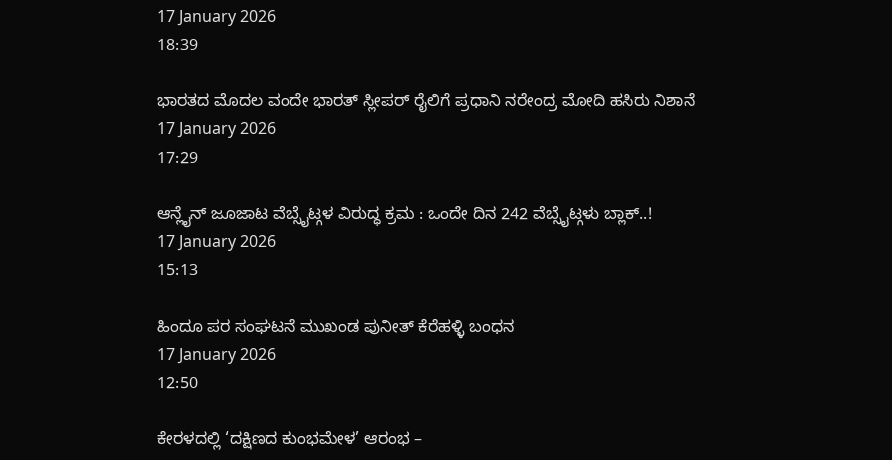17 January 2026
18:39

ಭಾರತದ ಮೊದಲ ವಂದೇ ಭಾರತ್ ಸ್ಲೀಪರ್ ರೈಲಿಗೆ ಪ್ರಧಾನಿ ನರೇಂದ್ರ ಮೋದಿ ಹಸಿರು ನಿಶಾನೆ
17 January 2026
17:29

ಆನ್ಲೈನ್ ಜೂಜಾಟ ವೆಬ್ಸೈಟ್ಗಳ ವಿರುದ್ಧ ಕ್ರಮ : ಒಂದೇ ದಿನ 242 ವೆಬ್ಸೈಟ್ಗಳು ಬ್ಲಾಕ್..!
17 January 2026
15:13

ಹಿಂದೂ ಪರ ಸಂಘಟನೆ ಮುಖಂಡ ಪುನೀತ್ ಕೆರೆಹಳ್ಳಿ ಬಂಧನ
17 January 2026
12:50

ಕೇರಳದಲ್ಲಿ ‘ದಕ್ಷಿಣದ ಕುಂಭಮೇಳ’ ಆರಂಭ –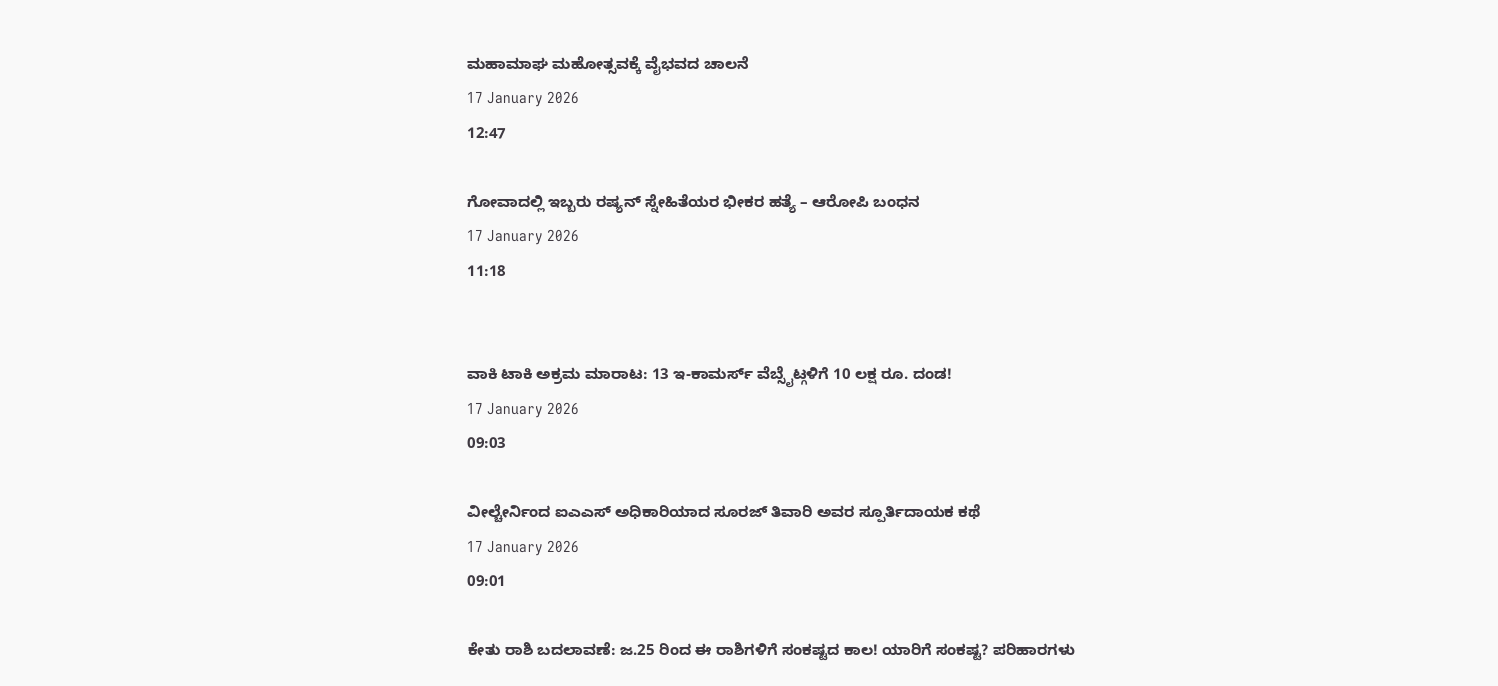ಮಹಾಮಾಘ ಮಹೋತ್ಸವಕ್ಕೆ ವೈಭವದ ಚಾಲನೆ
17 January 2026
12:47

ಗೋವಾದಲ್ಲಿ ಇಬ್ಬರು ರಷ್ಯನ್ ಸ್ನೇಹಿತೆಯರ ಭೀಕರ ಹತ್ಯೆ – ಆರೋಪಿ ಬಂಧನ
17 January 2026
11:18


ವಾಕಿ ಟಾಕಿ ಅಕ್ರಮ ಮಾರಾಟ: 13 ಇ-ಕಾಮರ್ಸ್ ವೆಬ್ಸೈಟ್ಗಳಿಗೆ 10 ಲಕ್ಷ ರೂ. ದಂಡ!
17 January 2026
09:03

ವೀಲ್ಚೇರ್ನಿಂದ ಐಎಎಸ್ ಅಧಿಕಾರಿಯಾದ ಸೂರಜ್ ತಿವಾರಿ ಅವರ ಸ್ಪೂರ್ತಿದಾಯಕ ಕಥೆ
17 January 2026
09:01

ಕೇತು ರಾಶಿ ಬದಲಾವಣೆ: ಜ.25 ರಿಂದ ಈ ರಾಶಿಗಳಿಗೆ ಸಂಕಷ್ಟದ ಕಾಲ! ಯಾರಿಗೆ ಸಂಕಷ್ಟ? ಪರಿಹಾರಗಳು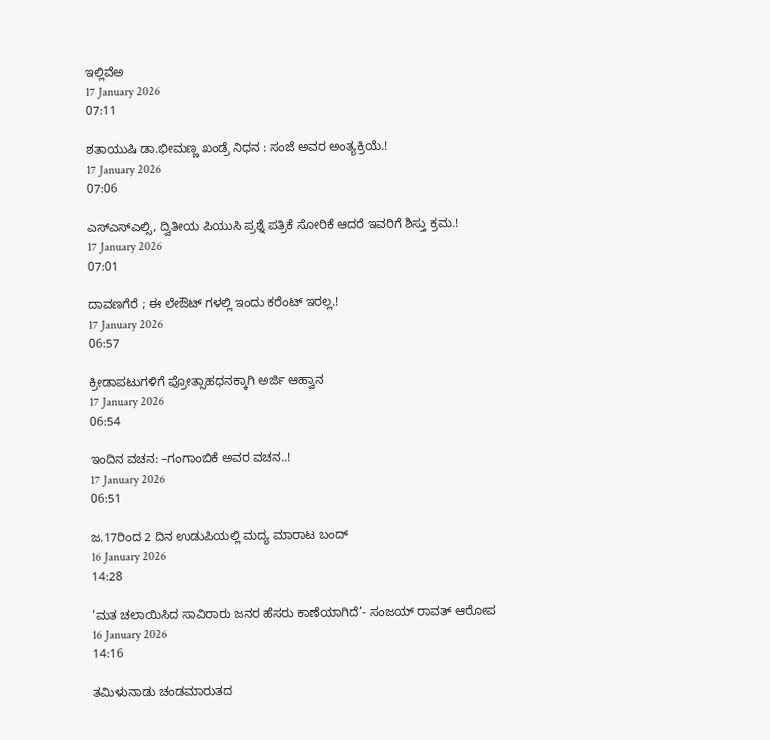ಇಲ್ಲಿವೆಅ
17 January 2026
07:11

ಶತಾಯುಷಿ ಡಾ.ಭೀಮಣ್ಣ ಖಂಡ್ರೆ ನಿಧನ : ಸಂಜೆ ಅವರ ಅಂತ್ಯಕ್ರಿಯೆ.!
17 January 2026
07:06

ಎಸ್ಎಸ್ಎಲ್ಸಿ, ದ್ವಿತೀಯ ಪಿಯುಸಿ ಪ್ರಶ್ನೆ ಪತ್ರಿಕೆ ಸೋರಿಕೆ ಆದರೆ ಇವರಿಗೆ ಶಿಸ್ತು ಕ್ರಮ.!
17 January 2026
07:01

ದಾವಣಗೆರೆ ; ಈ ಲೇಔಟ್ ಗಳಲ್ಲಿ ಇಂದು ಕರೆಂಟ್ ಇರಲ್ಲ.!
17 January 2026
06:57

ಕ್ರೀಡಾಪಟುಗಳಿಗೆ ಪ್ರೋತ್ಸಾಹಧನಕ್ಕಾಗಿ ಅರ್ಜಿ ಆಹ್ವಾನ
17 January 2026
06:54

ಇಂದಿನ ವಚನ: –ಗಂಗಾಂಬಿಕೆ ಅವರ ವಚನ..!
17 January 2026
06:51

ಜ.17ರಿಂದ 2 ದಿನ ಉಡುಪಿಯಲ್ಲಿ ಮದ್ಯ ಮಾರಾಟ ಬಂದ್
16 January 2026
14:28

‘ಮತ ಚಲಾಯಿಸಿದ ಸಾವಿರಾರು ಜನರ ಹೆಸರು ಕಾಣೆಯಾಗಿದೆ’- ಸಂಜಯ್ ರಾವತ್ ಆರೋಪ
16 January 2026
14:16

ತಮಿಳುನಾಡು ಚಂಡಮಾರುತದ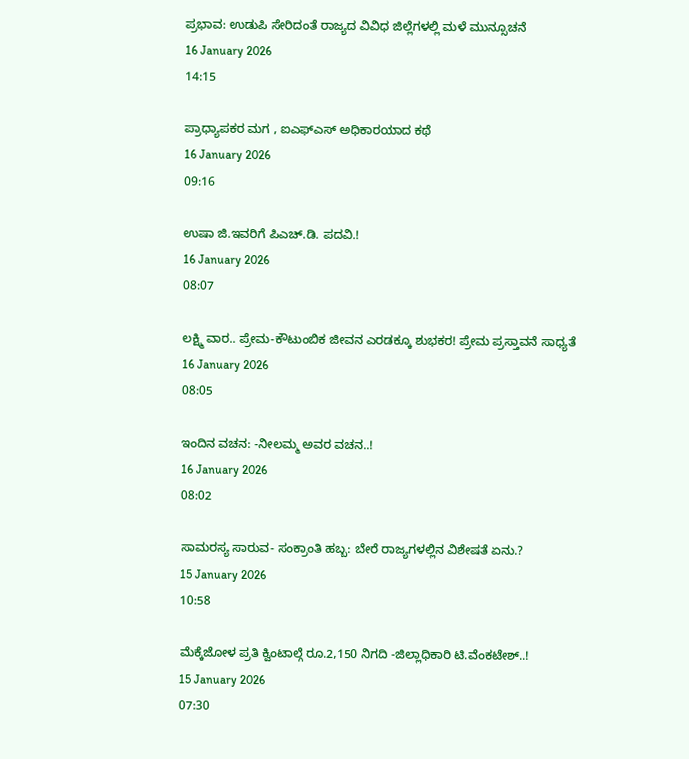ಪ್ರಭಾವ: ಉಡುಪಿ ಸೇರಿದಂತೆ ರಾಜ್ಯದ ವಿವಿಧ ಜಿಲ್ಲೆಗಳಲ್ಲಿ ಮಳೆ ಮುನ್ಸೂಚನೆ
16 January 2026
14:15

ಪ್ರಾಧ್ಯಾಪಕರ ಮಗ , ಐಎಫ್ಎಸ್ ಅಧಿಕಾರಯಾದ ಕಥೆ
16 January 2026
09:16

ಉಷಾ ಜಿ.ಇವರಿಗೆ ಪಿಎಚ್.ಡಿ. ಪದವಿ.!
16 January 2026
08:07

ಲಕ್ಷ್ಮಿ ವಾರ.. ಪ್ರೇಮ-ಕೌಟುಂಬಿಕ ಜೀವನ ಎರಡಕ್ಕೂ ಶುಭಕರ! ಪ್ರೇಮ ಪ್ರಸ್ತಾವನೆ ಸಾಧ್ಯತೆ
16 January 2026
08:05

ಇಂದಿನ ವಚನ: -ನೀಲಮ್ಮ ಅವರ ವಚನ..!
16 January 2026
08:02

ಸಾಮರಸ್ಯ ಸಾರುವ- ಸಂಕ್ರಾಂತಿ ಹಬ್ಬ: ಬೇರೆ ರಾಜ್ಯಗಳಲ್ಲಿನ ವಿಶೇಷತೆ ಏನು.?
15 January 2026
10:58

ಮೆಕ್ಕೆಜೋಳ ಪ್ರತಿ ಕ್ವಿಂಟಾಲ್ಗೆ ರೂ.2,150 ನಿಗದಿ -ಜಿಲ್ಲಾಧಿಕಾರಿ ಟಿ.ವೆಂಕಟೇಶ್..!
15 January 2026
07:30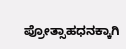ಪ್ರೋತ್ಸಾಹಧನಕ್ಕಾಗಿ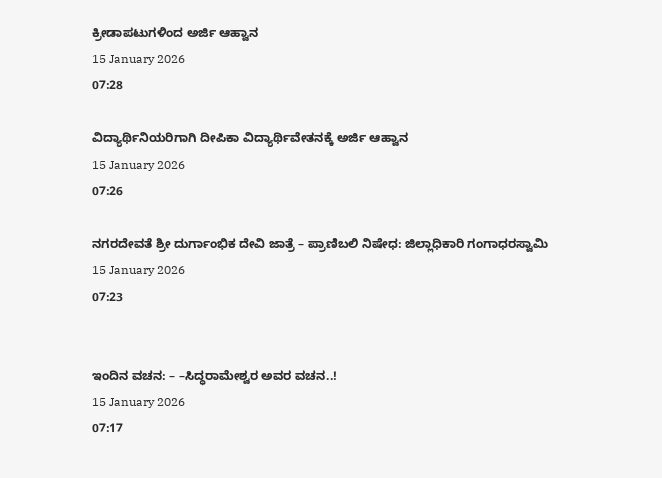ಕ್ರೀಡಾಪಟುಗಳಿಂದ ಅರ್ಜಿ ಆಹ್ವಾನ
15 January 2026
07:28

ವಿದ್ಯಾರ್ಥಿನಿಯರಿಗಾಗಿ ದೀಪಿಕಾ ವಿದ್ಯಾರ್ಥಿವೇತನಕ್ಕೆ ಅರ್ಜಿ ಆಹ್ವಾನ
15 January 2026
07:26

ನಗರದೇವತೆ ಶ್ರೀ ದುರ್ಗಾಂಭಿಕ ದೇವಿ ಜಾತ್ರೆ – ಪ್ರಾಣಿಬಲಿ ನಿಷೇಧ: ಜಿಲ್ಲಾಧಿಕಾರಿ ಗಂಗಾಧರಸ್ವಾಮಿ
15 January 2026
07:23


ಇಂದಿನ ವಚನ: – –ಸಿದ್ಧರಾಮೇಶ್ವರ ಅವರ ವಚನ..!
15 January 2026
07:17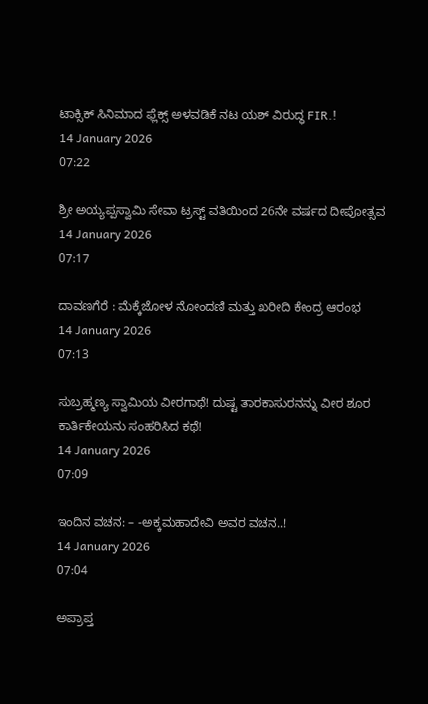ಟಾಕ್ಸಿಕ್ ಸಿನಿಮಾದ ಫ್ಲೆಕ್ಸ್ ಅಳವಡಿಕೆ ನಟ ಯಶ್ ವಿರುದ್ಧ FIR.!
14 January 2026
07:22

ಶ್ರೀ ಅಯ್ಯಪ್ಪಸ್ವಾಮಿ ಸೇವಾ ಟ್ರಸ್ಟ್ ವತಿಯಿಂದ 26ನೇ ವರ್ಷದ ದೀಪೋತ್ಸವ
14 January 2026
07:17

ದಾವಣಗೆರೆ : ಮೆಕ್ಕೆಜೋಳ ನೋಂದಣಿ ಮತ್ತು ಖರೀದಿ ಕೇಂದ್ರ ಆರಂಭ
14 January 2026
07:13

ಸುಬ್ರಹ್ಮಣ್ಯ ಸ್ವಾಮಿಯ ವೀರಗಾಥೆ! ದುಷ್ಟ ತಾರಕಾಸುರನನ್ನು ವೀರ ಶೂರ ಕಾರ್ತಿಕೇಯನು ಸಂಹರಿಸಿದ ಕಥೆ!
14 January 2026
07:09

ಇಂದಿನ ವಚನ: – -ಅಕ್ಕಮಹಾದೇವಿ ಅವರ ವಚನ..!
14 January 2026
07:04

ಅಪ್ರಾಪ್ತ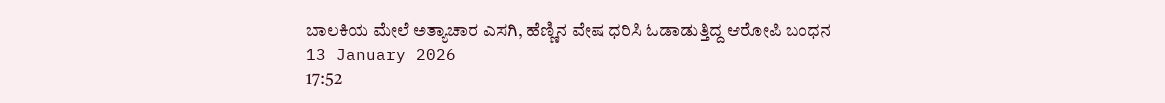ಬಾಲಕಿಯ ಮೇಲೆ ಅತ್ಯಾಚಾರ ಎಸಗಿ, ಹೆಣ್ಣಿನ ವೇಷ ಧರಿಸಿ ಓಡಾಡುತ್ತಿದ್ದ ಆರೋಪಿ ಬಂಧನ
13 January 2026
17:52